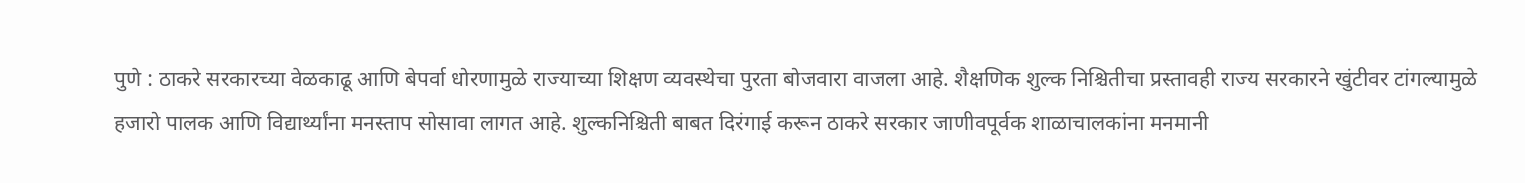पुणे : ठाकरे सरकारच्या वेळकाढू आणि बेपर्वा धोरणामुळे राज्याच्या शिक्षण व्यवस्थेचा पुरता बोजवारा वाजला आहे. शैक्षणिक शुल्क निश्चितीचा प्रस्तावही राज्य सरकारने खुंटीवर टांगल्यामुळे हजारो पालक आणि विद्यार्थ्यांना मनस्ताप सोसावा लागत आहे. शुल्कनिश्चिती बाबत दिरंगाई करून ठाकरे सरकार जाणीवपूर्वक शाळाचालकांना मनमानी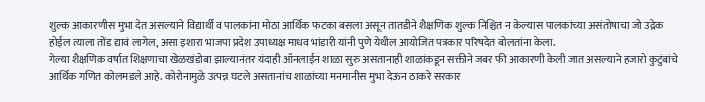शुल्क आकारणीस मुभा देत असल्याने विद्यार्थी व पालकांना मोठा आर्थिक फटका बसला असून तातडीने शैक्षणिक शुल्क निश्चित न केल्यास पालकांच्या असंतोषाचा जो उद्रेक होईल त्याला तोंड द्यावं लागेल, असा इशारा भाजपा प्रदेश उपाध्यक्ष माधव भांडारी यांनी पुणे येथील आयोजित पत्रकार परिषदेत बोलतांना केला.
गेल्या शैक्षणिक वर्षात शिक्षणाचा खेळखंडोबा झाल्यानंतर यंदाही ऑनलाईन शाळा सुरु असतानाही शाळांकडून सक्तीने जबर फी आकारणी केली जात असल्याने हजारो कुटुंबांचे आर्थिक गणित कोलमडले आहे. कोरोनामुळे उत्पन्न घटले असतानांच शाळांच्या मनमानीस मुभा देऊन ठाकरे सरकार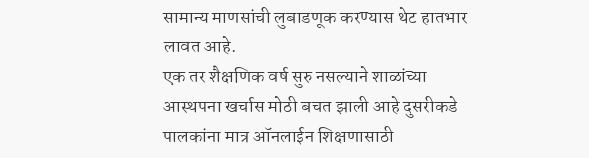सामान्य माणसांची लुबाडणूक करण्यास थेट हातभार लावत आहे.
एक तर शैक्षणिक वर्ष सुरु नसल्याने शाळांच्या आस्थपना खर्चास मोठी बचत झाली आहे दुसरीकडे पालकांना मात्र ऑनलाईन शिक्षणासाठी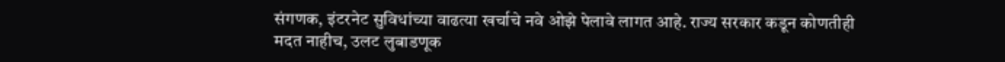संगणक, इंटरनेट सुविधांच्या वाढत्या खर्चाचे नवे ओझे पेलावे लागत आहे. राज्य सरकार कडून कोणतीही मदत नाहीच, उलट लुबाडणूक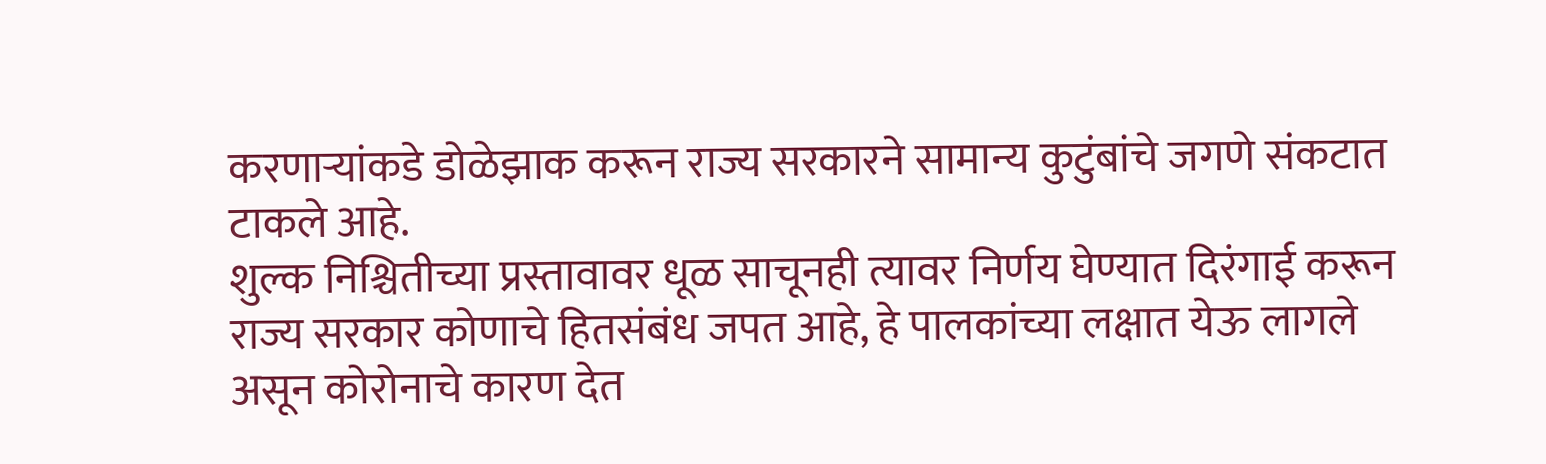करणाऱ्यांकडे डोळेझाक करून राज्य सरकारने सामान्य कुटुंबांचे जगणे संकटात टाकले आहे.
शुल्क निश्चितीच्या प्रस्तावावर धूळ साचूनही त्यावर निर्णय घेण्यात दिरंगाई करून राज्य सरकार कोणाचे हितसंबंध जपत आहे, हे पालकांच्या लक्षात येऊ लागले असून कोरोनाचे कारण देत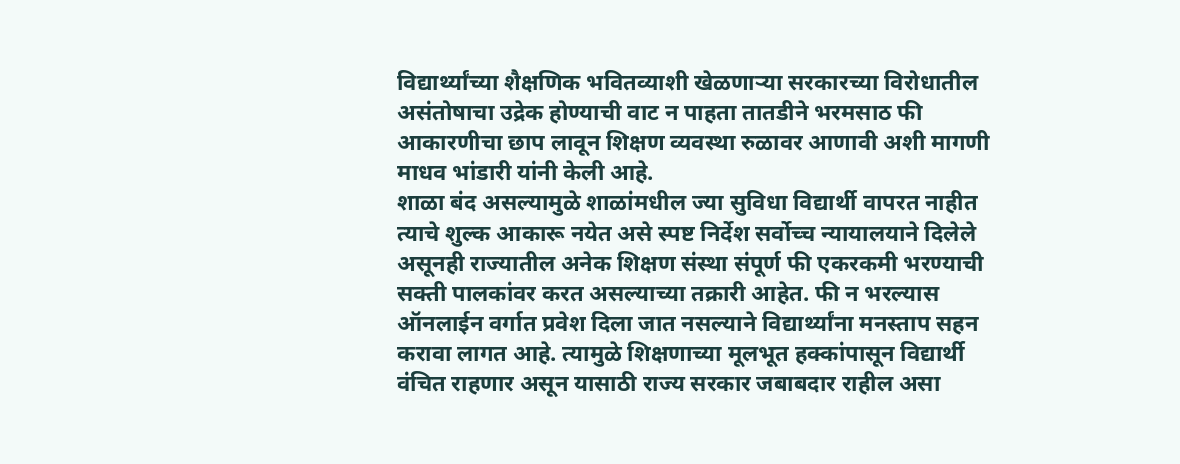विद्यार्थ्यांच्या शैक्षणिक भवितव्याशी खेळणाऱ्या सरकारच्या विरोधातील असंतोषाचा उद्रेक होण्याची वाट न पाहता तातडीने भरमसाठ फी आकारणीचा छाप लावून शिक्षण व्यवस्था रुळावर आणावी अशी मागणी माधव भांडारी यांनी केली आहे.
शाळा बंद असल्यामुळे शाळांमधील ज्या सुविधा विद्यार्थी वापरत नाहीत त्याचे शुल्क आकारू नयेत असे स्पष्ट निर्देश सर्वोच्च न्यायालयाने दिलेले असूनही राज्यातील अनेक शिक्षण संस्था संपूर्ण फी एकरकमी भरण्याची सक्ती पालकांवर करत असल्याच्या तक्रारी आहेत. फी न भरल्यास ऑनलाईन वर्गात प्रवेश दिला जात नसल्याने विद्यार्थ्यांना मनस्ताप सहन करावा लागत आहे. त्यामुळे शिक्षणाच्या मूलभूत हक्कांपासून विद्यार्थी वंचित राहणार असून यासाठी राज्य सरकार जबाबदार राहील असा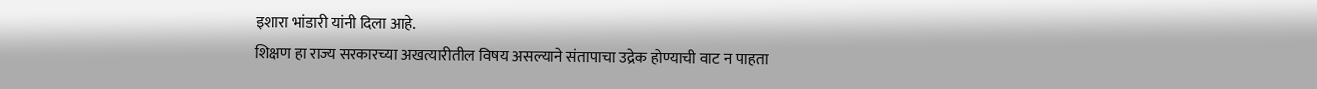इशारा भांडारी यांनी दिला आहे.
शिक्षण हा राज्य सरकारच्या अखत्यारीतील विषय असल्याने संतापाचा उद्रेक होण्याची वाट न पाहता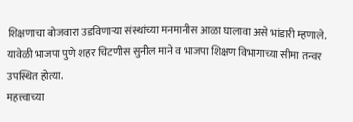शिक्षणाचा बोजवारा उडविणाऱ्या संस्थांच्या मनमानीस आळा घालावा असे भांडारी म्हणाले. यावेळी भाजपा पुणे शहर चिटणीस सुनील माने व भाजपा शिक्षण विभागाच्या सीमा तन्वर उपस्थित होत्या.
महत्त्वाच्या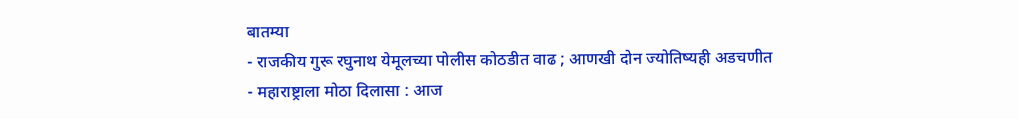बातम्या
- राजकीय गुरू रघुनाथ येमूलच्या पोलीस कोठडीत वाढ ; आणखी दोन ज्योतिष्यही अडचणीत
- महाराष्ट्राला मोठा दिलासा : आज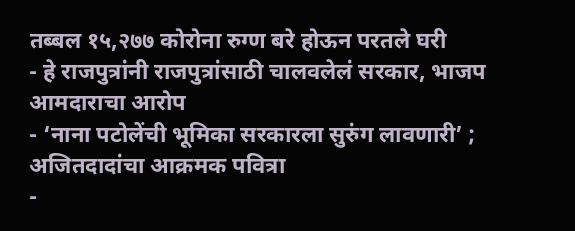तब्बल १५,२७७ कोरोना रुग्ण बरे होऊन परतले घरी
- हे राजपुत्रांनी राजपुत्रांसाठी चालवलेलं सरकार, भाजप आमदाराचा आरोप
- ‘नाना पटोलेंची भूमिका सरकारला सुरुंग लावणारी’ ; अजितदादांचा आक्रमक पवित्रा
-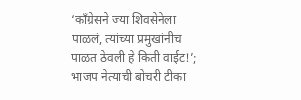‘काँग्रेसने ज्या शिवसेनेला पाळलं, त्यांच्या प्रमुखांनीच पाळत ठेवली हे किती वाईट!’; भाजप नेत्याची बोचरी टीका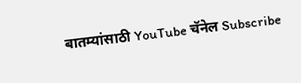बातम्यांसाठी YouTube चॅनेल Subscribe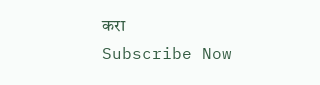करा
Subscribe Now